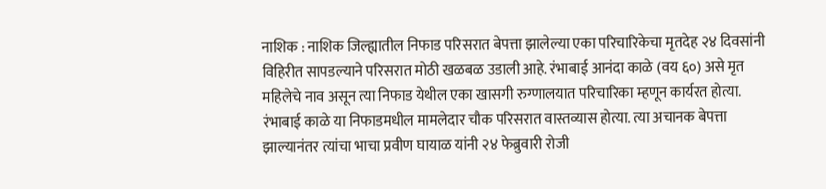नाशिक : नाशिक जिल्ह्यातील निफाड परिसरात बेपत्ता झालेल्या एका परिचारिकेचा मृतदेह २४ दिवसांनी विहिरीत सापडल्याने परिसरात मोठी खळबळ उडाली आहे. रंभाबाई आनंदा काळे (वय ६०) असे मृत महिलेचे नाव असून त्या निफाड येथील एका खासगी रुग्णालयात परिचारिका म्हणून कार्यरत होत्या.
रंभाबाई काळे या निफाडमधील मामलेदार चौक परिसरात वास्तव्यास होत्या. त्या अचानक बेपत्ता झाल्यानंतर त्यांचा भाचा प्रवीण घायाळ यांनी २४ फेब्रुवारी रोजी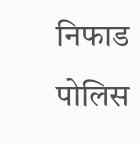निफाड पोलिस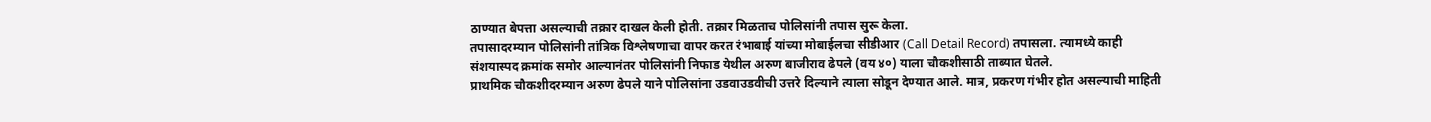ठाण्यात बेपत्ता असल्याची तक्रार दाखल केली होती. तक्रार मिळताच पोलिसांनी तपास सुरू केला.
तपासादरम्यान पोलिसांनी तांत्रिक विश्लेषणाचा वापर करत रंभाबाई यांच्या मोबाईलचा सीडीआर (Call Detail Record) तपासला. त्यामध्ये काही संशयास्पद क्रमांक समोर आल्यानंतर पोलिसांनी निफाड येथील अरुण बाजीराव ढेपले (वय ४०) याला चौकशीसाठी ताब्यात घेतले.
प्राथमिक चौकशीदरम्यान अरुण ढेपले याने पोलिसांना उडवाउडवीची उत्तरे दिल्याने त्याला सोडून देण्यात आले. मात्र, प्रकरण गंभीर होत असल्याची माहिती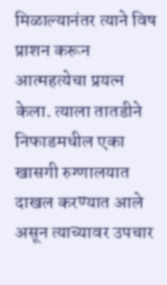मिळाल्यानंतर त्याने विष प्राशन करून आत्महत्येचा प्रयत्न केला. त्याला तातडीने निफाडमधील एका खासगी रुग्णालयात दाखल करण्यात आले असून त्याच्यावर उपचार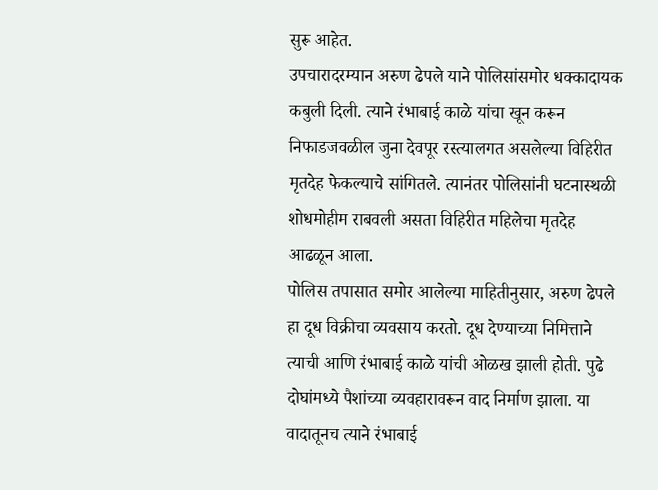सुरू आहेत.
उपचारादरम्यान अरुण ढेपले याने पोलिसांसमोर धक्कादायक कबुली दिली. त्याने रंभाबाई काळे यांचा खून करून निफाडजवळील जुना देवपूर रस्त्यालगत असलेल्या विहिरीत मृतदेह फेकल्याचे सांगितले. त्यानंतर पोलिसांनी घटनास्थळी शोधमोहीम राबवली असता विहिरीत महिलेचा मृतदेह आढळून आला.
पोलिस तपासात समोर आलेल्या माहितीनुसार, अरुण ढेपले हा दूध विक्रीचा व्यवसाय करतो. दूध देण्याच्या निमित्ताने त्याची आणि रंभाबाई काळे यांची ओळख झाली होती. पुढे दोघांमध्ये पैशांच्या व्यवहारावरून वाद निर्माण झाला. या वादातूनच त्याने रंभाबाई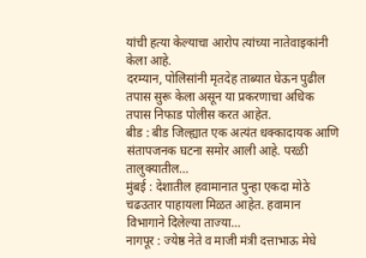यांची हत्या केल्याचा आरोप त्यांच्या नातेवाइकांनी केला आहे.
दरम्यान, पोलिसांनी मृतदेह ताब्यात घेऊन पुढील तपास सुरू केला असून या प्रकरणाचा अधिक तपास निफाड पोलीस करत आहेत.
बीड : बीड जिल्ह्यात एक अत्यंत धक्कादायक आणि संतापजनक घटना समोर आली आहे. परळी तालुक्यातील…
मुंबई : देशातील हवामानात पुन्हा एकदा मोठे चढउतार पाहायला मिळत आहेत. हवामान विभागाने दिलेल्या ताज्या…
नागपूर : ज्येष्ठ नेते व माजी मंत्री दत्ताभाऊ मेघे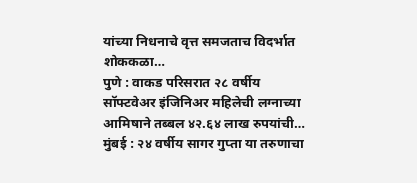यांच्या निधनाचे वृत्त समजताच विदर्भात शोककळा…
पुणे : वाकड परिसरात २८ वर्षीय सॉफ्टवेअर इंजिनिअर महिलेची लग्नाच्या आमिषाने तब्बल ४२.६४ लाख रुपयांची…
मुंबई : २४ वर्षीय सागर गुप्ता या तरुणाचा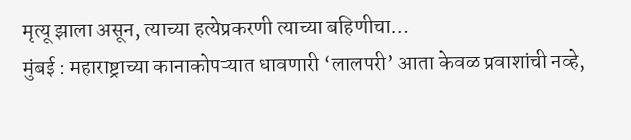मृत्यू झाला असून, त्याच्या हत्येप्रकरणी त्याच्या बहिणीचा…
मुंबई : महाराष्ट्राच्या कानाकोपऱ्यात धावणारी ‘लालपरी’ आता केवळ प्रवाशांची नव्हे,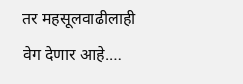तर महसूलवाढीलाही वेग देणार आहे.…